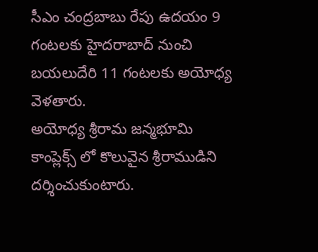సీఎం చంద్రబాబు రేపు ఉదయం 9 గంటలకు హైదరాబాద్ నుంచి బయలుదేరి 11 గంటలకు అయోధ్య వెళతారు.
అయోధ్య శ్రీరామ జన్మభూమి కాంప్లెక్స్ లో కొలువైన శ్రీరాముడిని దర్శించుకుంటారు.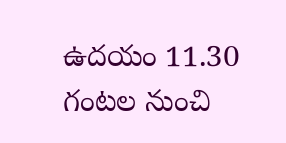ఉదయం 11.30 గంటల నుంచి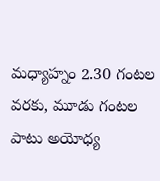మధ్యాహ్నం 2.30 గంటల వరకు, మూడు గంటల పాటు అయోధ్య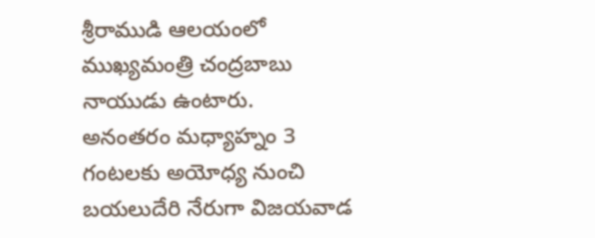శ్రీరాముడి ఆలయంలో ముఖ్యమంత్రి చంద్రబాబు నాయుడు ఉంటారు.
అనంతరం మధ్యాహ్నం 3 గంటలకు అయోధ్య నుంచి బయలుదేరి నేరుగా విజయవాడ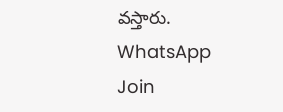వస్తారు.
WhatsApp
Join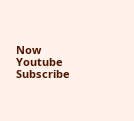Now
Youtube
Subscribe